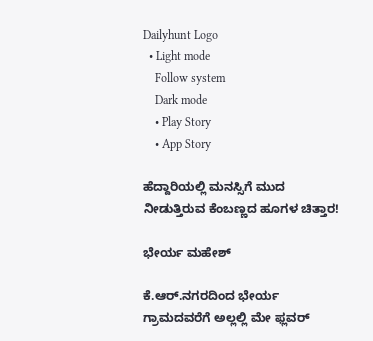Dailyhunt Logo
  • Light mode
    Follow system
    Dark mode
    • Play Story
    • App Story

ಹೆದ್ದಾರಿಯಲ್ಲಿ ಮನಸ್ಸಿಗೆ ಮುದ ನೀಡುತ್ತಿರುವ ಕೆಂಬಣ್ಣದ ಹೂಗಳ ಚಿತ್ತಾರ!

ಭೇರ್ಯ ಮಹೇಶ್

ಕೆ.ಆರ್.ನಗರದಿಂದ ಭೇರ್ಯ ಗ್ರಾಮದವರೆಗೆ ಅಲ್ಲಲ್ಲಿ ಮೇ ಫ್ಲವರ್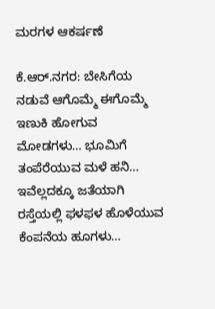ಮರಗಳ ಆಕರ್ಷಣೆ

ಕೆ.ಆರ್.ನಗರ: ಬೇಸಿಗೆಯ ನಡುವೆ ಆಗೊಮ್ಮೆ ಈಗೊಮ್ಮೆ ಇಣುಕಿ ಹೋಗುವ ಮೋಡಗಳು… ಭೂಮಿಗೆ ತಂಪೆರೆಯುವ ಮಳೆ ಹನಿ… ಇವೆಲ್ಲದಕ್ಕೂ ಜತೆಯಾಗಿ ರಸ್ತೆಯಲ್ಲಿ ಫಳಫಳ ಹೊಳೆಯುವ ಕೆಂಪನೆಯ ಹೂಗಳು…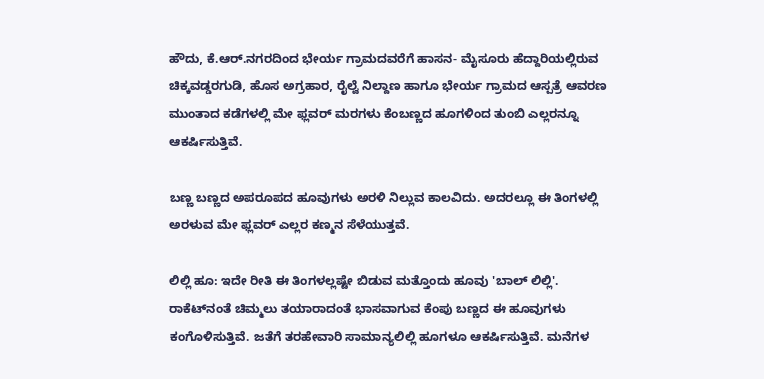ಹೌದು, ಕೆ.ಆರ್.ನಗರದಿಂದ ಭೇರ್ಯ ಗ್ರಾಮದವರೆಗೆ ಹಾಸನ- ಮೈಸೂರು ಹೆದ್ದಾರಿಯಲ್ಲಿರುವ ಚಿಕ್ಕವಡ್ಡರಗುಡಿ, ಹೊಸ ಅಗ್ರಹಾರ, ರೈಲ್ವೆ ನಿಲ್ದಾಣ ಹಾಗೂ ಭೇರ್ಯ ಗ್ರಾಮದ ಆಸ್ಪತ್ರೆ ಆವರಣ ಮುಂತಾದ ಕಡೆಗಳಲ್ಲಿ ಮೇ ಫ್ಲವರ್ ಮರಗಳು ಕೆಂಬಣ್ಣದ ಹೂಗಳಿಂದ ತುಂಬಿ ಎಲ್ಲರನ್ನೂ ಆಕರ್ಷಿಸುತ್ತಿವೆ.

ಬಣ್ಣ ಬಣ್ಣದ ಅಪರೂಪದ ಹೂವುಗಳು ಅರಳಿ ನಿಲ್ಲುವ ಕಾಲವಿದು. ಅದರಲ್ಲೂ ಈ ತಿಂಗಳಲ್ಲಿ ಅರಳುವ ಮೇ ಫ್ಲವರ್ ಎಲ್ಲರ ಕಣ್ಮನ ಸೆಳೆಯುತ್ತವೆ.

ಲಿಲ್ಲಿ ಹೂ: ಇದೇ ರೀತಿ ಈ ತಿಂಗಳಲ್ಲಷ್ಟೇ ಬಿಡುವ ಮತ್ತೊಂದು ಹೂವು 'ಬಾಲ್ ಲಿಲ್ಲಿ'. ರಾಕೆಟ್‌ನಂತೆ ಚಿಮ್ಮಲು ತಯಾರಾದಂತೆ ಭಾಸವಾಗುವ ಕೆಂಪು ಬಣ್ಣದ ಈ ಹೂವುಗಳು ಕಂಗೊಳಿಸುತ್ತಿವೆ. ಜತೆಗೆ ತರಹೇವಾರಿ ಸಾಮಾನ್ಯಲಿಲ್ಲಿ ಹೂಗಳೂ ಆಕರ್ಷಿಸುತ್ತಿವೆ. ಮನೆಗಳ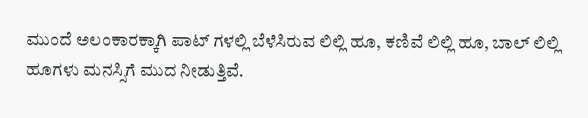ಮುಂದೆ ಅಲಂಕಾರಕ್ಕಾಗಿ ಪಾಟ್ ಗಳಲ್ಲಿ ಬೆಳೆಸಿರುವ ಲಿಲ್ಲಿ ಹೂ, ಕಣಿವೆ ಲಿಲ್ಲಿ ಹೂ, ಬಾಲ್ ಲಿಲ್ಲಿ ಹೂಗಳು ಮನಸ್ಸಿಗೆ ಮುದ ನೀಡುತ್ತಿವೆ.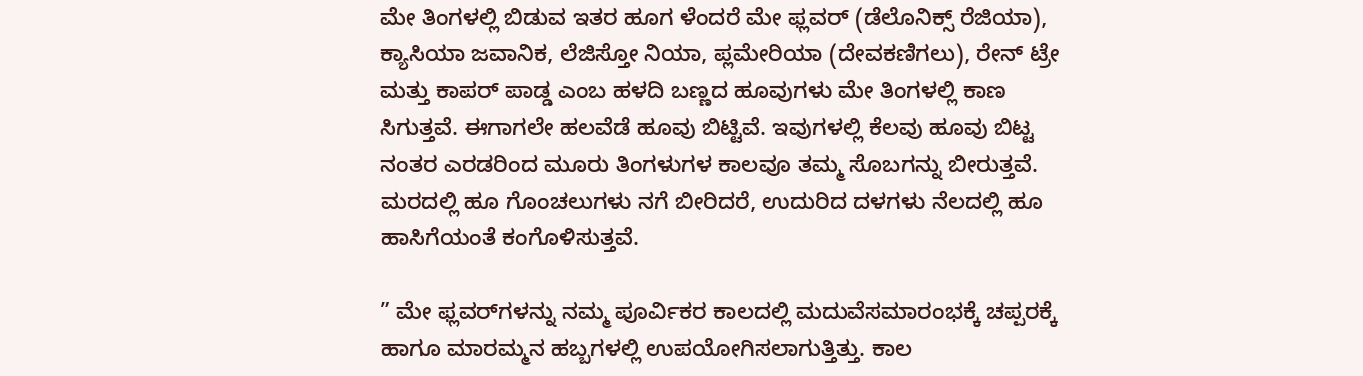ಮೇ ತಿಂಗಳಲ್ಲಿ ಬಿಡುವ ಇತರ ಹೂಗ ಳೆಂದರೆ ಮೇ ಫ್ಲವರ್ (ಡೆಲೊನಿಕ್ಸ್ ರೆಜಿಯಾ), ಕ್ಯಾಸಿಯಾ ಜವಾನಿಕ, ಲೆಜಿಸ್ತೋ ನಿಯಾ, ಪ್ಲಮೇರಿಯಾ (ದೇವಕಣಿಗಲು), ರೇನ್ ಟ್ರೇ ಮತ್ತು ಕಾಪರ್ ಪಾಡ್ಡ ಎಂಬ ಹಳದಿ ಬಣ್ಣದ ಹೂವುಗಳು ಮೇ ತಿಂಗಳಲ್ಲಿ ಕಾಣ ಸಿಗುತ್ತವೆ. ಈಗಾಗಲೇ ಹಲವೆಡೆ ಹೂವು ಬಿಟ್ಟಿವೆ. ಇವುಗಳಲ್ಲಿ ಕೆಲವು ಹೂವು ಬಿಟ್ಟ ನಂತರ ಎರಡರಿಂದ ಮೂರು ತಿಂಗಳುಗಳ ಕಾಲವೂ ತಮ್ಮ ಸೊಬಗನ್ನು ಬೀರುತ್ತವೆ. ಮರದಲ್ಲಿ ಹೂ ಗೊಂಚಲುಗಳು ನಗೆ ಬೀರಿದರೆ, ಉದುರಿದ ದಳಗಳು ನೆಲದಲ್ಲಿ ಹೂ ಹಾಸಿಗೆಯಂತೆ ಕಂಗೊಳಿಸುತ್ತವೆ.

” ಮೇ ಫ್ಲವರ್‌ಗಳನ್ನು ನಮ್ಮ ಪೂರ್ವಿಕರ ಕಾಲದಲ್ಲಿ ಮದುವೆಸಮಾರಂಭಕ್ಕೆ ಚಪ್ಪರಕ್ಕೆ ಹಾಗೂ ಮಾರಮ್ಮನ ಹಬ್ಬಗಳಲ್ಲಿ ಉಪಯೋಗಿಸಲಾಗುತ್ತಿತ್ತು. ಕಾಲ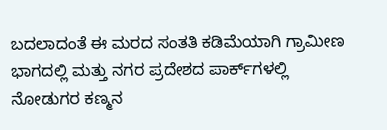ಬದಲಾದಂತೆ ಈ ಮರದ ಸಂತತಿ ಕಡಿಮೆಯಾಗಿ ಗ್ರಾಮೀಣ ಭಾಗದಲ್ಲಿ ಮತ್ತು ನಗರ ಪ್ರದೇಶದ ಪಾರ್ಕ್‌ಗಳಲ್ಲಿ ನೋಡುಗರ ಕಣ್ಮನ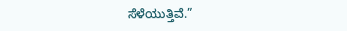ಸೆಳೆಯುತ್ತಿವೆ.”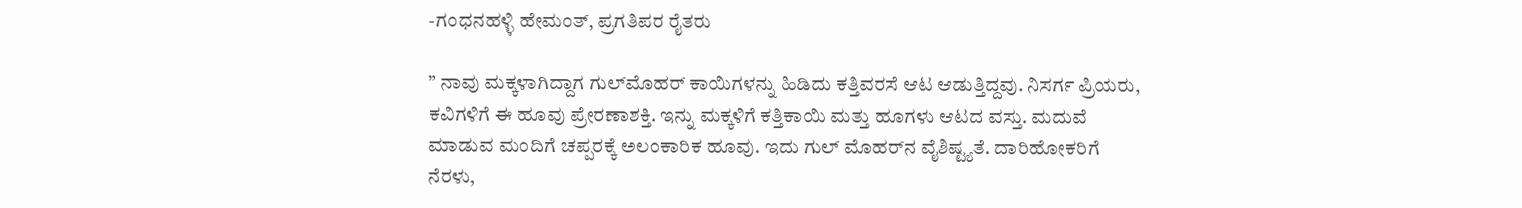-ಗಂಧನಹಳ್ಳಿ ಹೇಮಂತ್, ಪ್ರಗತಿಪರ ರೈತರು

” ನಾವು ಮಕ್ಕಳಾಗಿದ್ದಾಗ ಗುಲ್‌ಮೊಹರ್ ಕಾಯಿಗಳನ್ನು ಹಿಡಿದು ಕತ್ತಿವರಸೆ ಆಟ ಆಡುತ್ತಿದ್ದವು. ನಿಸರ್ಗ ಪ್ರಿಯರು, ಕವಿಗಳಿಗೆ ಈ ಹೂವು ಪ್ರೇರಣಾಶಕ್ತಿ. ಇನ್ನು ಮಕ್ಕಳಿಗೆ ಕತ್ತಿಕಾಯಿ ಮತ್ತು ಹೂಗಳು ಆಟದ ವಸ್ತು. ಮದುವೆ ಮಾಡುವ ಮಂದಿಗೆ ಚಪ್ಪರಕ್ಕೆ ಅಲಂಕಾರಿಕ ಹೂವು. ಇದು ಗುಲ್ ಮೊಹರ್‌ನ ವೈಶಿಷ್ಟ್ಯತೆ. ದಾರಿಹೋಕರಿಗೆ ನೆರಳು,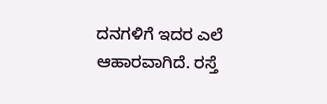ದನಗಳಿಗೆ ಇದರ ಎಲೆ ಆಹಾರವಾಗಿದೆ. ರಸ್ತೆ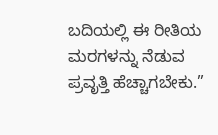ಬದಿಯಲ್ಲಿ ಈ ರೀತಿಯ ಮರಗಳನ್ನು ನೆಡುವ ಪ್ರವೃತ್ತಿ ಹೆಚ್ಚಾಗಬೇಕು.”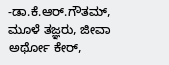-ಡಾ.ಕೆ.ಆರ್.ಗೌತಮ್, ಮೂಳೆ ತಜ್ಞರು, ಜೀವಾ ಅರ್ಥೋ ಕೇರ್,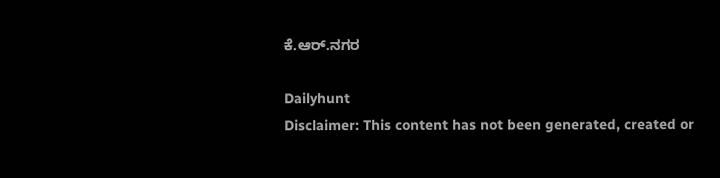ಕೆ.ಆರ್.ನಗರ

Dailyhunt
Disclaimer: This content has not been generated, created or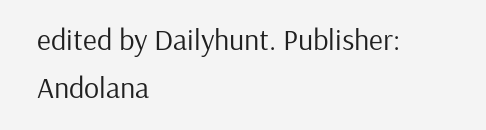edited by Dailyhunt. Publisher: Andolana